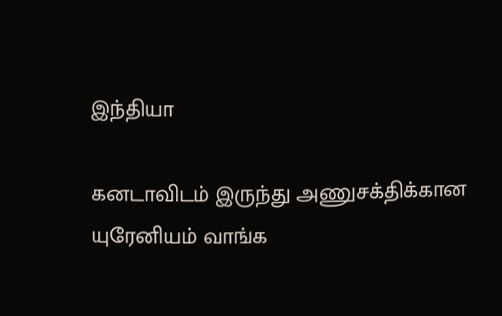இந்தியா

கனடாவிடம் இருந்து அணுசக்திக்கான யுரேனியம் வாங்க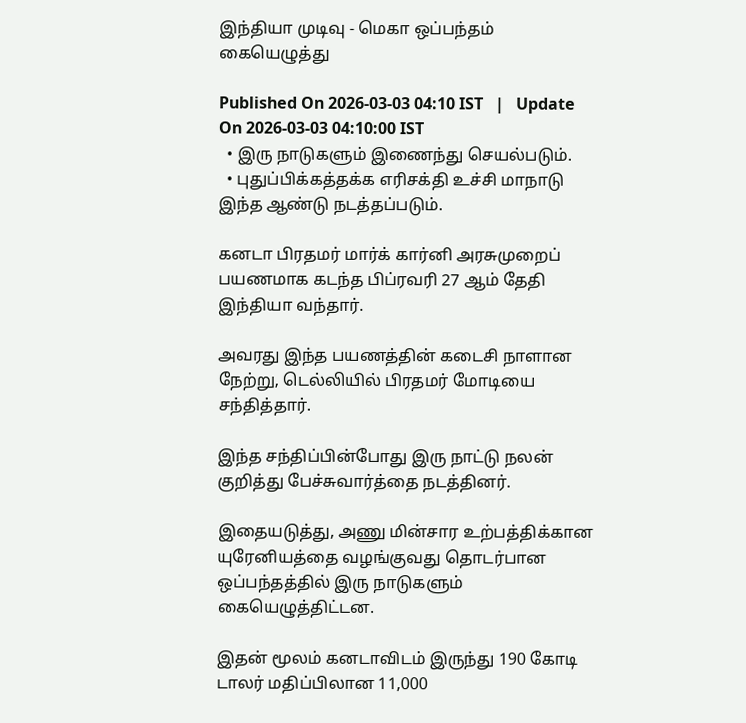இந்தியா முடிவு - மெகா ஒப்பந்தம் கையெழுத்து

Published On 2026-03-03 04:10 IST   |   Update On 2026-03-03 04:10:00 IST
  • இரு நாடுகளும் இணைந்து செயல்படும்.
  • புதுப்பிக்கத்தக்க எரிசக்தி உச்சி மாநாடு இந்த ஆண்டு நடத்தப்படும்.

கனடா பிரதமர் மார்க் கார்னி அரசுமுறைப் பயணமாக கடந்த பிப்ரவரி 27 ஆம் தேதி இந்தியா வந்தார்.

அவரது இந்த பயணத்தின் கடைசி நாளான நேற்று, டெல்லியில் பிரதமர் மோடியை சந்தித்தார்.

இந்த சந்திப்பின்போது இரு நாட்டு நலன் குறித்து பேச்சுவார்த்தை நடத்தினர்.

இதையடுத்து, அணு மின்சார உற்பத்திக்கான யுரேனியத்தை வழங்குவது தொடர்பான ஒப்பந்தத்தில் இரு நாடுகளும் கையெழுத்திட்டன.

இதன் மூலம் கனடாவிடம் இருந்து 190 கோடி டாலர் மதிப்பிலான 11,000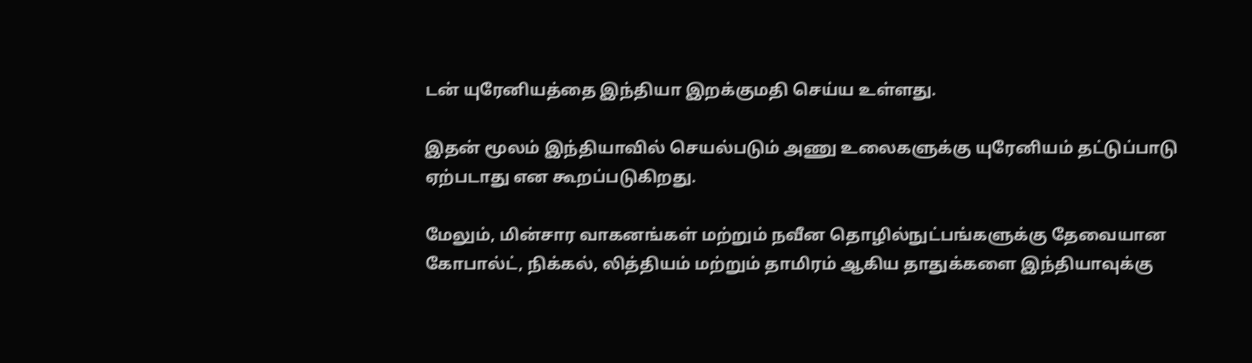டன் யுரேனியத்தை இந்தியா இறக்குமதி செய்ய உள்ளது.

இதன் மூலம் இந்தியாவில் செயல்படும் அணு உலைகளுக்கு யுரேனியம் தட்டுப்பாடு ஏற்படாது என கூறப்படுகிறது.

மேலும், மின்சார வாகனங்கள் மற்றும் நவீன தொழில்நுட்பங்களுக்கு தேவையான கோபால்ட், நிக்கல், லித்தியம் மற்றும் தாமிரம் ஆகிய தாதுக்களை இந்தியாவுக்கு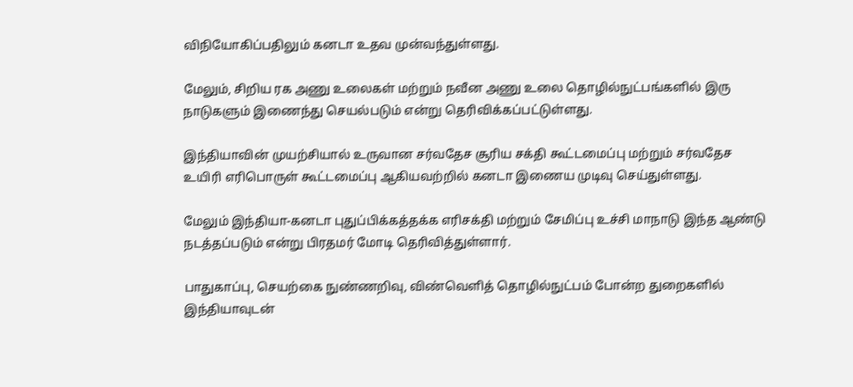விநியோகிப்பதிலும் கனடா உதவ முன்வந்துள்ளது.

மேலும், சிறிய ரக அணு உலைகள் மற்றும் நவீன அணு உலை தொழில்நுட்பங்களில் இரு நாடுகளும் இணைந்து செயல்படும் என்று தெரிவிக்கப்பட்டுள்ளது.

இந்தியாவின் முயற்சியால் உருவான சர்வதேச சூரிய சக்தி கூட்டமைப்பு மற்றும் சர்வதேச உயிரி எரிபொருள் கூட்டமைப்பு ஆகியவற்றில் கனடா இணைய முடிவு செய்துள்ளது.

மேலும் இந்தியா-கனடா புதுப்பிக்கத்தக்க எரிசக்தி மற்றும் சேமிப்பு உச்சி மாநாடு இந்த ஆண்டு நடத்தப்படும் என்று பிரதமர் மோடி தெரிவித்துள்ளார்.

பாதுகாப்பு, செயற்கை நுண்ணறிவு, விண்வெளித் தொழில்நுட்பம் போன்ற துறைகளில் இந்தியாவுடன்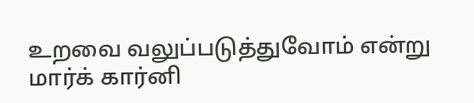உறவை வலுப்படுத்துவோம் என்று மார்க் கார்னி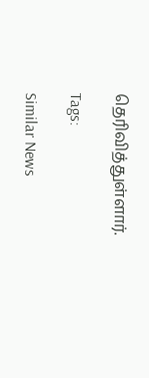தெரிவித்துள்ளார்.

Tags:

Similar News